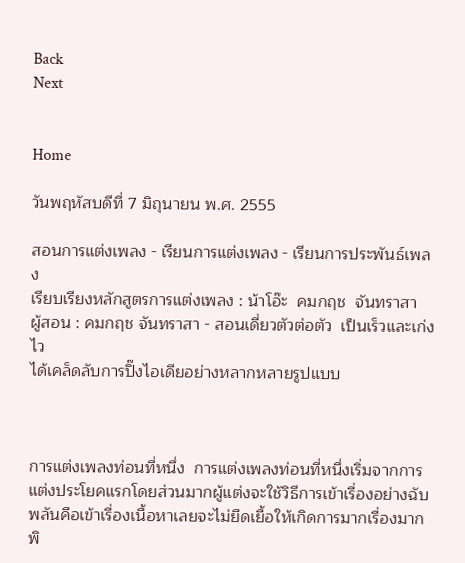Back                                                                                                                                                            Next


Home

วันพฤหัสบดีที่ 7 มิถุนายน พ.ศ. 2555

สอนการแต่งเพลง - เรียนการแต่งเพลง - เรียนการประพันธ์เพลง
เรียบเรียงหลักสูตรการแต่งเพลง : น้าโอ๊ะ  คมกฤช  จันทราสา
ผู้สอน : คมกฤช จันทราสา - สอนเดี่ยวตัวต่อตัว  เป็นเร็วและเก่งไว
ได้เคล็ดลับการปิ๊งไอเดียอย่างหลากหลายรูปแบบ



การแต่งเพลงท่อนที่หนึ่ง  การแต่งเพลงท่อนที่หนึ่งเริ่มจากการแต่งประโยคแรกโดยส่วนมากผู้แต่งจะใช้วิธีการเข้าเรื่องอย่างฉับพลันคือเข้าเรื่องเนื้อหาเลยจะไม่ยืดเยื้อให้เกิดการมากเรื่องมากพิ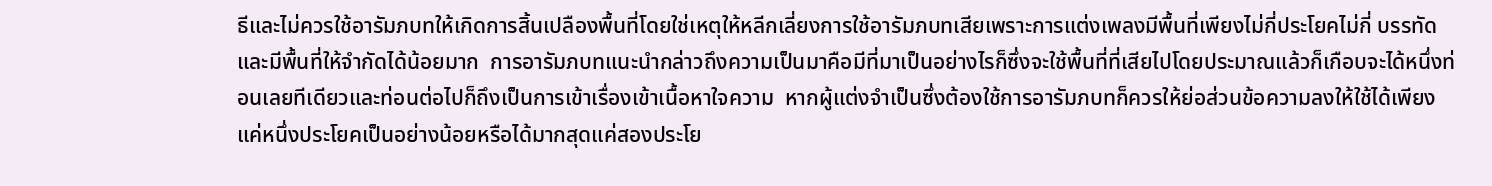ธีและไม่ควรใช้อารัมภบทให้เกิดการสิ้นเปลืองพื้นที่โดยใช่เหตุให้หลีกเลี่ยงการใช้อารัมภบทเสียเพราะการแต่งเพลงมีพื้นที่เพียงไม่กี่ประโยคไม่กี่ บรรทัดและมีพื้นที่ให้จำกัดได้น้อยมาก  การอารัมภบทแนะนำกล่าวถึงความเป็นมาคือมีที่มาเป็นอย่างไรก็ซึ่งจะใช้พื้นที่ที่เสียไปโดยประมาณแล้วก็เกือบจะได้หนึ่งท่อนเลยทีเดียวและท่อนต่อไปก็ถึงเป็นการเข้าเรื่องเข้าเนื้อหาใจความ  หากผู้แต่งจำเป็นซึ่งต้องใช้การอารัมภบทก็ควรให้ย่อส่วนข้อความลงให้ใช้ได้เพียงแค่หนึ่งประโยคเป็นอย่างน้อยหรือได้มากสุดแค่สองประโย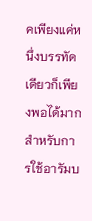คเพียงแค่หนึ่งบรรทัดเดียวก็เพียงพอได้มากสำหรับการใช้อารัมบ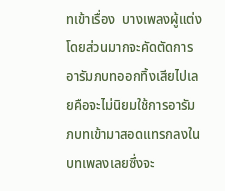ทเข้าเรื่อง  บางเพลงผู้แต่งโดยส่วนมากจะคัดตัดการอารัมภบทออกทิ้งเสียไปเลยคือจะไม่นิยมใช้การอารัมภบทเข้ามาสอดแทรกลงในบทเพลงเลยซึ่งจะ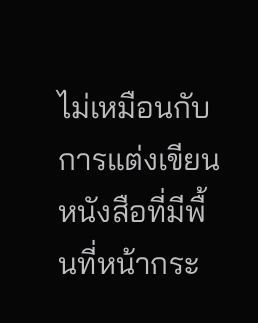ไม่เหมือนกับการแต่งเขียนหนังสือที่มีพื้นที่หน้ากระ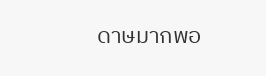ดาษมากพอ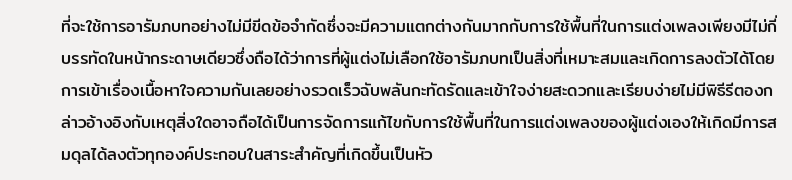ที่จะใช้การอารัมภบทอย่างไม่มีขีดข้อจำกัดซึ่งจะมีความแตกต่างกันมากกับการใช้พื้นที่ในการแต่งเพลงเพียงมีไม่กี่บรรทัดในหน้ากระดาษเดียวซึ่งถือได้ว่าการที่ผู้แต่งไม่เลือกใช้อารัมภบทเป็นสิ่งที่เหมาะสมและเกิดการลงตัวได้โดยการเข้าเรื่องเนื้อหาใจความกันเลยอย่างรวดเร็วฉับพลันกะทัดรัดและเข้าใจง่ายสะดวกและเรียบง่ายไม่มีพิธีรีตองกล่าวอ้างอิงกับเหตุสิ่งใดอาจถือได้เป็นการจัดการแก้ไขกับการใช้พื้นที่ในการแต่งเพลงของผู้แต่งเองให้เกิดมีการสมดุลได้ลงตัวทุกองค์ประกอบในสาระสำคัญที่เกิดขึ้นเป็นหัว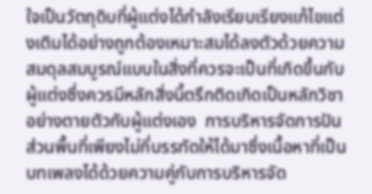ใจเป็นวัตถุดิบที่ผู้แต่งได้กำลังเรียบเรียงแก้ไขแต่งเติมได้อย่างถูกต้องเหมาะสมได้ลงตัวด้วยความสมดุลสมบูรณ์แบบในสิ่งที่ควรจะเป็นที่เกิดขึ้นกับผู้แต่งซึ่งควรมีหลักสิ่งนี้ตรึกติดเกิดเป็นหลักวิชาอย่างตายตัวกับผู้แต่งเอง  การบริหารจัดการปันส่วนพื้นที่เพียงไม่กี่บรรทัดให้ได้มาซึ่งเนื้อหาที่เป็นบทเพลงได้ด้วยความคู่กับการบริหารจัด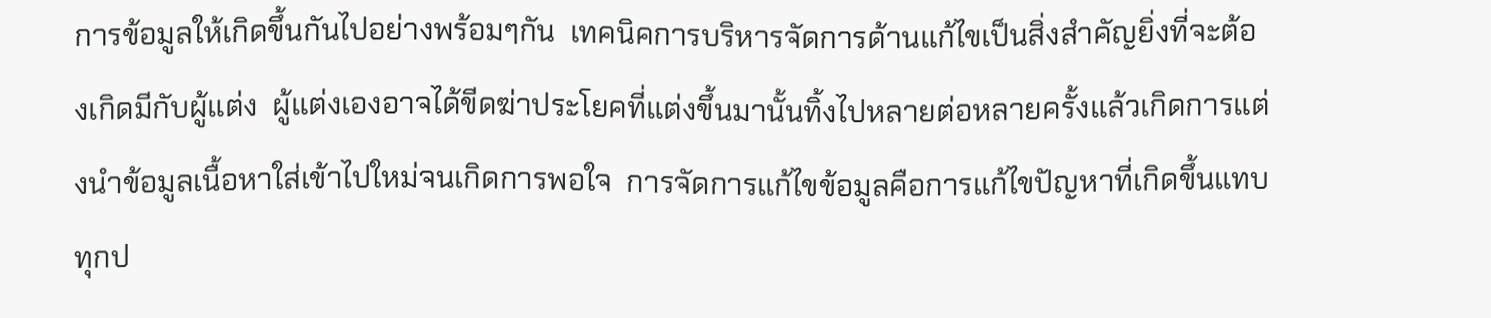การข้อมูลให้เกิดขึ้นกันไปอย่างพร้อมๆกัน  เทคนิคการบริหารจัดการด้านแก้ไขเป็นสิ่งสำคัญยิ่งที่จะต้องเกิดมีกับผู้แต่ง  ผู้แต่งเองอาจได้ขีดฆ่าประโยคที่แต่งขึ้นมานั้นทิ้งไปหลายต่อหลายครั้งแล้วเกิดการแต่งนำข้อมูลเนื้อหาใส่เข้าไปใหม่จนเกิดการพอใจ  การจัดการแก้ไขข้อมูลคือการแก้ไขปัญหาที่เกิดขึ้นแทบทุกป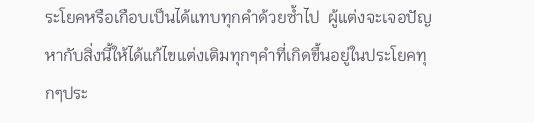ระโยคหรือเกือบเป็นได้แทบทุกคำด้วยซ้ำไป  ผู้แต่งจะเจอปัญหากับสิ่งนี้ให้ได้แก้ไขแต่งเติมทุกๆคำที่เกิดขึ้นอยู่ในประโยคทุกๆประ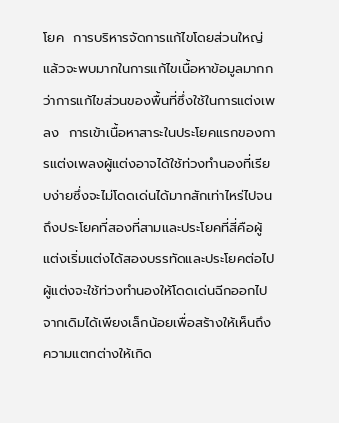โยค  การบริหารจัดการแก้ไขโดยส่วนใหญ่แล้วจะพบมากในการแก้ไขเนื้อหาข้อมูลมากกว่าการแก้ไขส่วนของพื้นที่ซึ่งใช้ในการแต่งเพลง  การเข้าเนื้อหาสาระในประโยคแรกของการแต่งเพลงผู้แต่งอาจได้ใช้ท่วงทำนองที่เรียบง่ายซึ่งจะไม่โดดเด่นได้มากสักเท่าไหร่ไปจนถึงประโยคที่สองที่สามและประโยคที่สี่คือผู้แต่งเริ่มแต่งได้สองบรรทัดและประโยคต่อไปผู้แต่งจะใช้ท่วงทำนองให้โดดเด่นฉีกออกไปจากเดิมได้เพียงเล็กน้อยเพื่อสร้างให้เห็นถึงความแตกต่างให้เกิด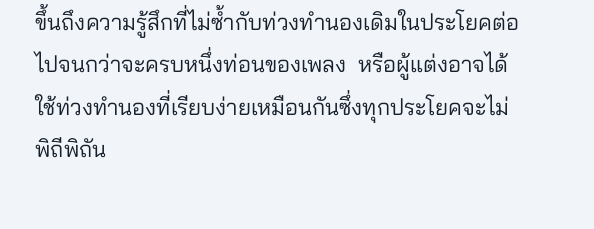ขึ้นถึงความรู้สึกที่ไม่ซ้ำกับท่วงทำนองเดิมในประโยคต่อไปจนกว่าจะครบหนึ่งท่อนของเพลง  หรือผู้แต่งอาจได้ใช้ท่วงทำนองที่เรียบง่ายเหมือนกันซึ่งทุกประโยคจะไม่พิถีพิถัน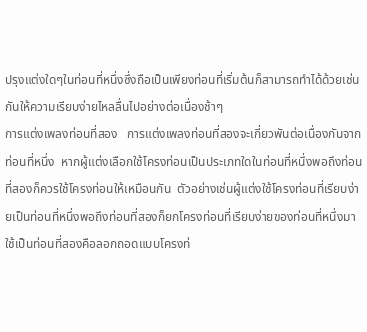ปรุงแต่งใดๆในท่อนที่หนึ่งซึ่งถือเป็นเพียงท่อนที่เริ่มต้นก็สามารถทำได้ด้วยเช่นกันให้ความเรียบง่ายไหลลื่นไปอย่างต่อเนื่องช้าๆ
การแต่งเพลงท่อนที่สอง   การแต่งเพลงท่อนที่สองจะเกี่ยวพันต่อเนื่องกันจากท่อนที่หนึ่ง  หากผู้แต่งเลือกใช้โครงท่อนเป็นประเภทใดในท่อนที่หนึ่งพอถึงท่อนที่สองก็ควรใช้โครงท่อนให้เหมือนกัน  ตัวอย่างเช่นผู้แต่งใช้โครงท่อนที่เรียบง่ายเป็นท่อนที่หนึ่งพอถึงท่อนที่สองก็ยกโครงท่อนที่เรียบง่ายของท่อนที่หนึ่งมาใช้เป็นท่อนที่สองคือลอกถอดแบบโครงท่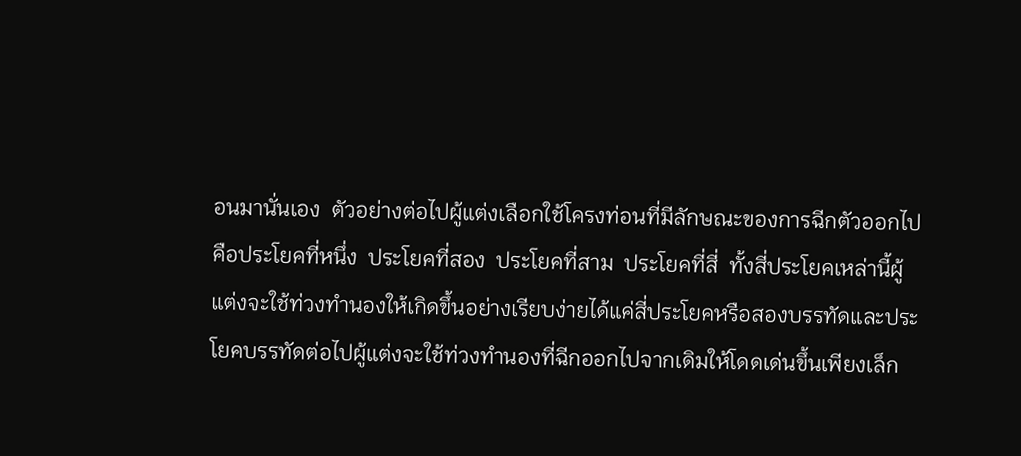อนมานั่นเอง  ตัวอย่างต่อไปผู้แต่งเลือกใช้โครงท่อนที่มีลักษณะของการฉีกตัวออกไปคือประโยคที่หนึ่ง  ประโยคที่สอง  ประโยคที่สาม  ประโยคที่สี่  ทั้งสี่ประโยคเหล่านี้ผู้แต่งจะใช้ท่วงทำนองให้เกิดขึ้นอย่างเรียบง่ายได้แค่สี่ประโยคหรือสองบรรทัดและประโยคบรรทัดต่อไปผู้แต่งจะใช้ท่วงทำนองที่ฉีกออกไปจากเดิมให้โดดเด่นขึ้นเพียงเล็ก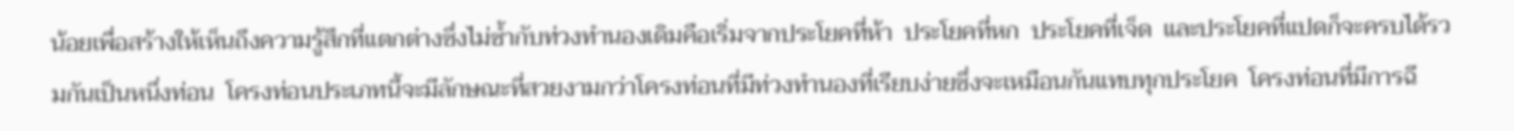น้อยเพื่อสร้างให้เห็นถึงความรู้สึกที่แตกต่างซึ่งไม่ซ้ำกับท่วงทำนองเดิมคือเริ่มจากประโยคที่ห้า  ประโยคที่หก  ประโยคที่เจ็ด  และประโยคที่แปดก็จะครบได้รวมกันเป็นหนึ่งท่อน  โครงท่อนประเภทนี้จะมีลักษณะที่สวยงามกว่าโครงท่อนที่มีท่วงทำนองที่เรียบง่ายซึ่งจะเหมือนกันแทบทุกประโยค  โครงท่อนที่มีการฉี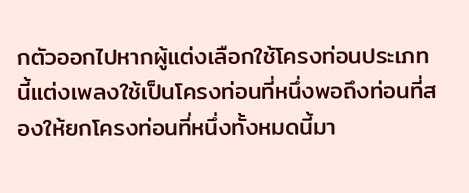กตัวออกไปหากผู้แต่งเลือกใช้โครงท่อนประเภทนี้แต่งเพลงใช้เป็นโครงท่อนที่หนึ่งพอถึงท่อนที่สองให้ยกโครงท่อนที่หนึ่งทั้งหมดนี้มา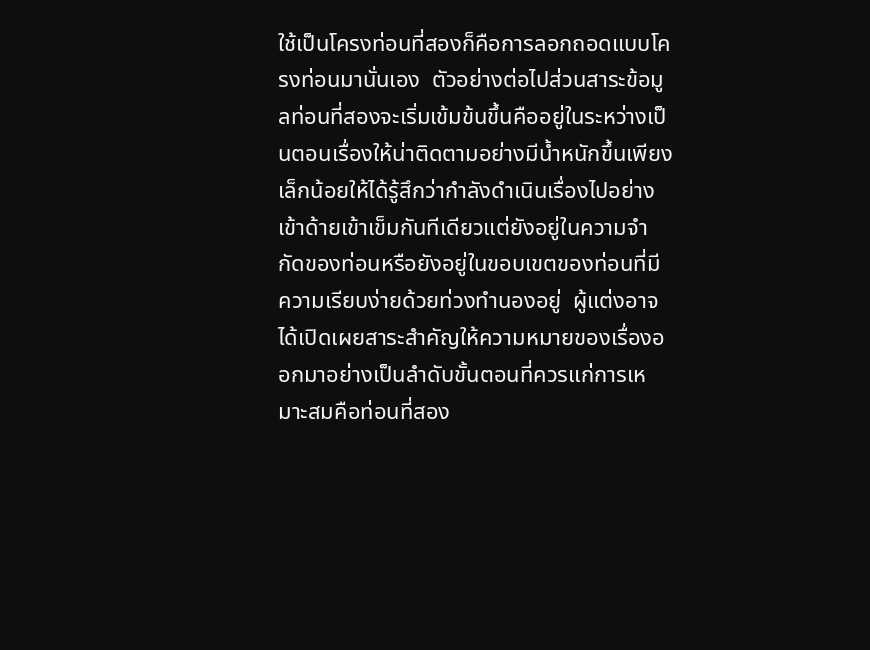ใช้เป็นโครงท่อนที่สองก็คือการลอกถอดแบบโครงท่อนมานั่นเอง  ตัวอย่างต่อไปส่วนสาระข้อมูลท่อนที่สองจะเริ่มเข้มข้นขึ้นคืออยู่ในระหว่างเป็นตอนเรื่องให้น่าติดตามอย่างมีน้ำหนักขึ้นเพียงเล็กน้อยให้ได้รู้สึกว่ากำลังดำเนินเรื่องไปอย่างเข้าด้ายเข้าเข็มกันทีเดียวแต่ยังอยู่ในความจำกัดของท่อนหรือยังอยู่ในขอบเขตของท่อนที่มีความเรียบง่ายด้วยท่วงทำนองอยู่  ผู้แต่งอาจได้เปิดเผยสาระสำคัญให้ความหมายของเรื่องออกมาอย่างเป็นลำดับขั้นตอนที่ควรแก่การเหมาะสมคือท่อนที่สอง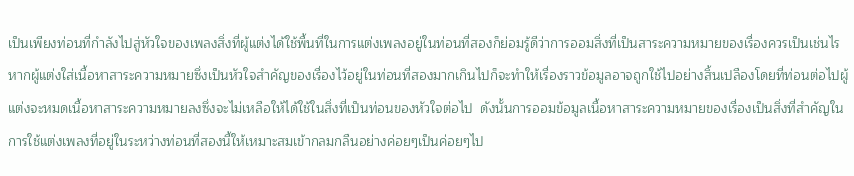เป็นเพียงท่อนที่กำลังไปสู่หัวใจของเพลงสิ่งที่ผู้แต่งได้ใช้พื้นที่ในการแต่งเพลงอยู่ในท่อนที่สองก็ย่อมรู้ดีว่าการออมสิ่งที่เป็นสาระความหมายของเรื่องควรเป็นเช่นไร  หากผู้แต่งใส่เนื้อหาสาระความหมายซึ่งเป็นหัวใจสำคัญของเรื่องไว้อยู่ในท่อนที่สองมากเกินไปก็จะทำให้เรื่องราวข้อมูลอาจถูกใช้ไปอย่างสิ้นเปลืองโดยที่ท่อนต่อไปผู้แต่งจะหมดเนื้อหาสาระความหมายลงซึ่งจะไม่เหลือให้ได้ใช้ในสิ่งที่เป็นท่อนของหัวใจต่อไป  ดังนั้นการออมข้อมูลเนื้อหาสาระความหมายของเรื่องเป็นสิ่งที่สำคัญในการใช้แต่งเพลงที่อยู่ในระหว่างท่อนที่สองนี้ให้เหมาะสมเข้ากลมกลืนอย่างค่อยๆเป็นค่อยๆไป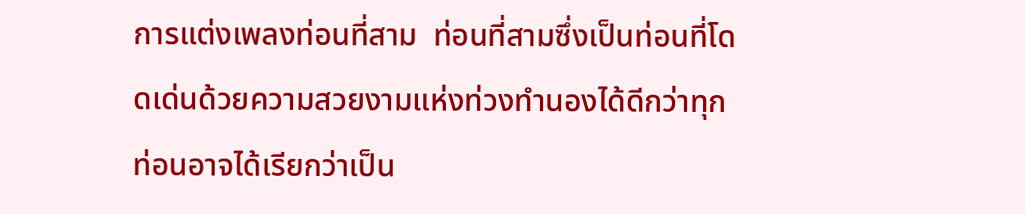การแต่งเพลงท่อนที่สาม  ท่อนที่สามซึ่งเป็นท่อนที่โดดเด่นด้วยความสวยงามแห่งท่วงทำนองได้ดีกว่าทุกท่อนอาจได้เรียกว่าเป็น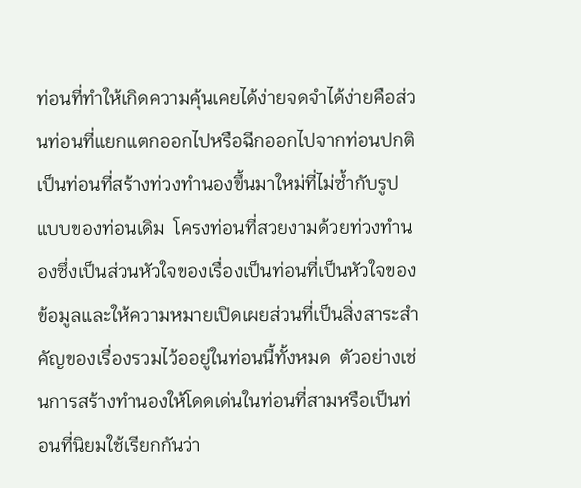ท่อนที่ทำให้เกิดความคุ้นเคยได้ง่ายจดจำได้ง่ายคือส่วนท่อนที่แยกแตกออกไปหรือฉีกออกไปจากท่อนปกติเป็นท่อนที่สร้างท่วงทำนองขึ้นมาใหม่ที่ไม่ซ้ำกับรูปแบบของท่อนเดิม  โครงท่อนที่สวยงามด้วยท่วงทำนองซึ่งเป็นส่วนหัวใจของเรื่องเป็นท่อนที่เป็นหัวใจของข้อมูลและให้ความหมายเปิดเผยส่วนที่เป็นสิ่งสาระสำคัญของเรื่องรวมไว้ออยู่ในท่อนนี้ทั้งหมด  ตัวอย่างเช่นการสร้างทำนองให้โดดเด่นในท่อนที่สามหรือเป็นท่อนที่นิยมใช้เรียกกันว่า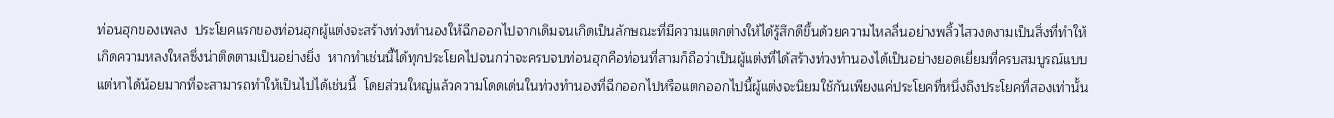ท่อนฮุกของเพลง  ประโยคแรกของท่อนฮุกผู้แต่งจะสร้างท่วงทำนองให้ฉีกออกไปจากเดิมจนเกิดเป็นลักษณะที่มีความแตกต่างให้ได้รู้สึกดีขึ้นด้วยความไหลลื่นอย่างพลิ้วไสวงดงามเป็นสิ่งที่ทำให้เกิดความหลงใหลซึ่งน่าติดตามเป็นอย่างยิ่ง  หากทำเช่นนี้ได้ทุกประโยคไปจนกว่าจะครบจบท่อนฮุกคือท่อนที่สามก็ถือว่าเป็นผู้แต่งที่ได้สร้างท่วงทำนองได้เป็นอย่างยอดเยี่ยมที่ครบสมบูรณ์แบบแต่หาได้น้อยมากที่จะสามารถทำให้เป็นไปได้เช่นนี้  โดยส่วนใหญ่แล้วความโดดเด่นในท่วงทำนองที่ฉีกออกไปหรือแตกออกไปนี้ผู้แต่งจะนิยมใช้กันเพียงแค่ประโยคที่หนึ่งถึงประโยคที่สองเท่านั้น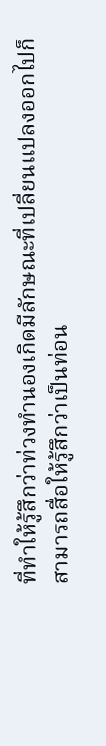ที่ทำให้รู้สึกว่าท่วงทำนองเกิดมีลักษณะที่เปลี่ยนแปลงออกไปก็สามารถสื่อให้รู้สึกว่าเป็นท่อน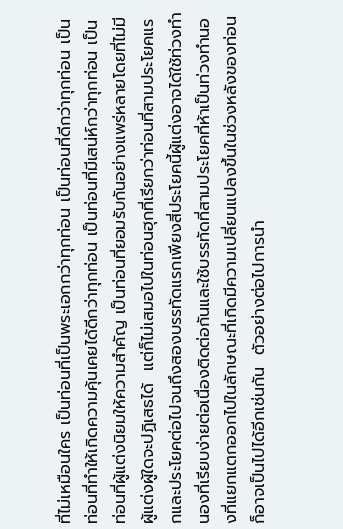ที่ไม่เหมือนใคร เป็นท่อนที่เป็นพระเอกกว่าทุกท่อน เป็นท่อนที่ดีกว่าทุกท่อน เป็นท่อนที่ทำให้เกิดความคุ้นเคยได้ดีกว่าทุกท่อน เป็นท่อนที่มีเสน่ห์กว่าทุกท่อน เป็นท่อนที่ผู้แต่งนิยมให้ความสำคัญ เป็นท่อนที่ยอมรับกันอย่างแพร่หลายโดยที่ไม่มีผู้แต่งผู้ใดจะปฏิเสธได้  แต่ก็ไม่เสมอไปในท่อนฮุกที่เรียกว่าท่อนที่สามประโยคแรกและประโยคต่อไปจนถึงสองบรรทัดแรกเพียงสี่ประโยคนี้ผู้แต่งอาจได้ใช้ท่วงทำนองที่เรียบง่ายต่อเนื่องติดต่อกันและใช้บรรทัดที่สามประโยคที่ห้าเป็นท่วงทำนองที่แยกแตกออกไปในลักษณะที่เกิดมีความเปลี่ยนแปลงขึ้นในช่วงหลังของท่อนก็อาจเป็นไปได้อีกเช่นกัน  ตัวอย่างต่อไปการนำ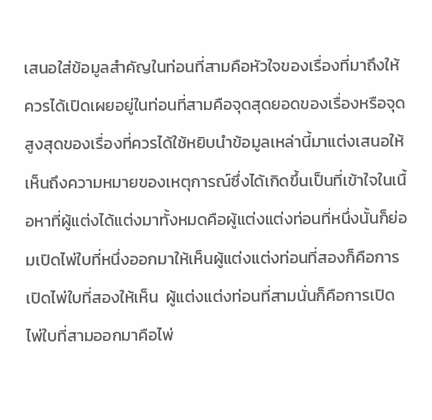เสนอใส่ข้อมูลสำคัญในท่อนที่สามคือหัวใจของเรื่องที่มาถึงให้ควรได้เปิดเผยอยู่ในท่อนที่สามคือจุดสุดยอดของเรื่องหรือจุดสูงสุดของเรื่องที่ควรได้ใช้หยิบนำข้อมูลเหล่านี้มาแต่งเสนอให้เห็นถึงความหมายของเหตุการณ์ซึ่งได้เกิดขึ้นเป็นที่เข้าใจในเนื้อหาที่ผู้แต่งได้แต่งมาทั้งหมดคือผู้แต่งแต่งท่อนที่หนึ่งนั้นก็ย่อมเปิดไพ่ใบที่หนึ่งออกมาให้เห็นผู้แต่งแต่งท่อนที่สองก็คือการเปิดไพ่ใบที่สองให้เห็น  ผู้แต่งแต่งท่อนที่สามนั่นก็คือการเปิดไพ่ใบที่สามออกมาคือไพ่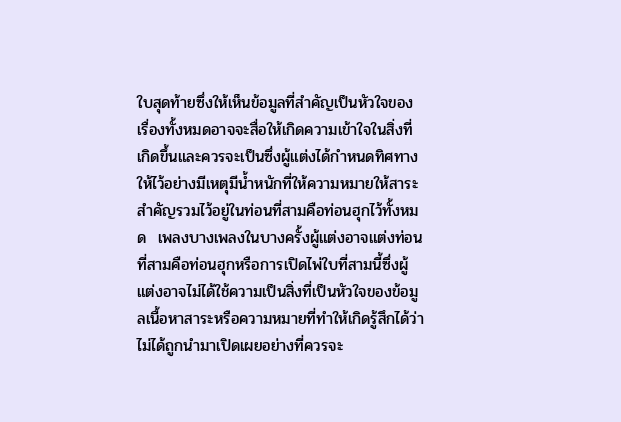ใบสุดท้ายซึ่งให้เห็นข้อมูลที่สำคัญเป็นหัวใจของเรื่องทั้งหมดอาจจะสื่อให้เกิดความเข้าใจในสิ่งที่เกิดขึ้นและควรจะเป็นซึ่งผู้แต่งได้กำหนดทิศทางให้ไว้อย่างมีเหตุมีน้ำหนักที่ให้ความหมายให้สาระสำคัญรวมไว้อยู่ในท่อนที่สามคือท่อนฮุกไว้ทั้งหมด  เพลงบางเพลงในบางครั้งผู้แต่งอาจแต่งท่อนที่สามคือท่อนฮุกหรือการเปิดไพ่ใบที่สามนี้ซึ่งผู้แต่งอาจไม่ได้ใช้ความเป็นสิ่งที่เป็นหัวใจของข้อมูลเนื้อหาสาระหรือความหมายที่ทำให้เกิดรู้สึกได้ว่าไม่ได้ถูกนำมาเปิดเผยอย่างที่ควรจะ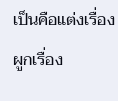เป็นคือแต่งเรื่องผูกเรื่อง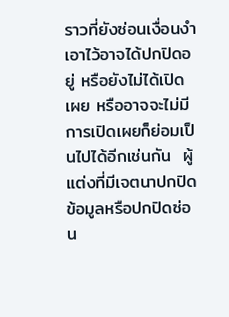ราวที่ยังซ่อนเงื่อนงำเอาไว้อาจได้ปกปิดอยู่ หรือยังไม่ได้เปิดเผย หรืออาจจะไม่มีการเปิดเผยก็ย่อมเป็นไปได้อีกเช่นกัน  ผู้แต่งที่มีเจตนาปกปิดข้อมูลหรือปกปิดซ่อน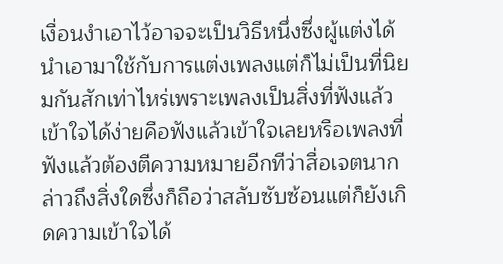เงื่อนงำเอาไว้อาจจะเป็นวิธีหนึ่งซึ่งผู้แต่งได้นำเอามาใช้กับการแต่งเพลงแต่ก็ไม่เป็นที่นิยมกันสักเท่าไหร่เพราะเพลงเป็นสิ่งที่ฟังแล้วเข้าใจได้ง่ายคือฟังแล้วเข้าใจเลยหรือเพลงที่ฟังแล้วต้องตีความหมายอีกทีว่าสื่อเจตนากล่าวถึงสิ่งใดซึ่งก็ถือว่าสลับซับซ้อนแต่ก็ยังเกิดความเข้าใจได้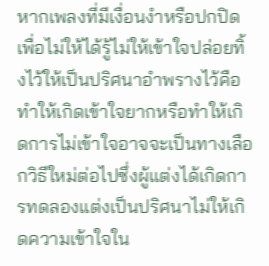หากเพลงที่มีเงื่อนงำหรือปกปิดเพื่อไม่ให้ได้รู้ไม่ให้เข้าใจปล่อยทิ้งไว้ให้เป็นปริศนาอำพรางไว้คือทำให้เกิดเข้าใจยากหรือทำให้เกิดการไม่เข้าใจอาจจะเป็นทางเลือกวิธีใหม่ต่อไปซึ่งผู้แต่งได้เกิดการทดลองแต่งเป็นปริศนาไม่ให้เกิดความเข้าใจใน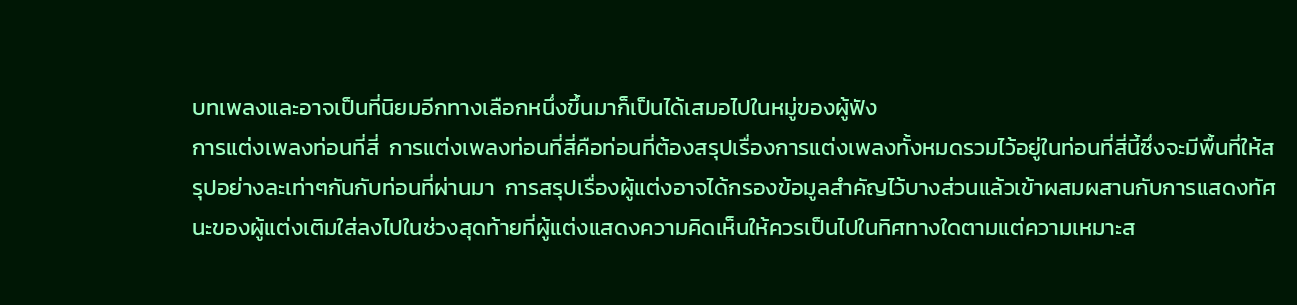บทเพลงและอาจเป็นที่นิยมอีกทางเลือกหนึ่งขึ้นมาก็เป็นได้เสมอไปในหมู่ของผู้ฟัง
การแต่งเพลงท่อนที่สี่  การแต่งเพลงท่อนที่สี่คือท่อนที่ต้องสรุปเรื่องการแต่งเพลงทั้งหมดรวมไว้อยู่ในท่อนที่สี่นี้ซึ่งจะมีพื้นที่ให้สรุปอย่างละเท่าๆกันกับท่อนที่ผ่านมา  การสรุปเรื่องผู้แต่งอาจได้กรองข้อมูลสำคัญไว้บางส่วนแล้วเข้าผสมผสานกับการแสดงทัศนะของผู้แต่งเติมใส่ลงไปในช่วงสุดท้ายที่ผู้แต่งแสดงความคิดเห็นให้ควรเป็นไปในทิศทางใดตามแต่ความเหมาะส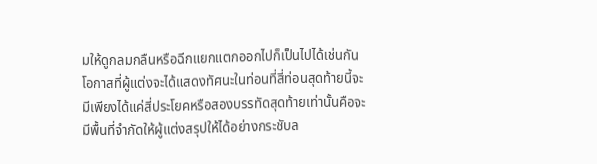มให้ดูกลมกลืนหรือฉีกแยกแตกออกไปก็เป็นไปได้เช่นกัน  โอกาสที่ผู้แต่งจะได้แสดงทัศนะในท่อนที่สี่ท่อนสุดท้ายนี้จะมีเพียงได้แค่สี่ประโยคหรือสองบรรทัดสุดท้ายเท่านั้นคือจะมีพื้นที่จำกัดให้ผู้แต่งสรุปให้ได้อย่างกระชับล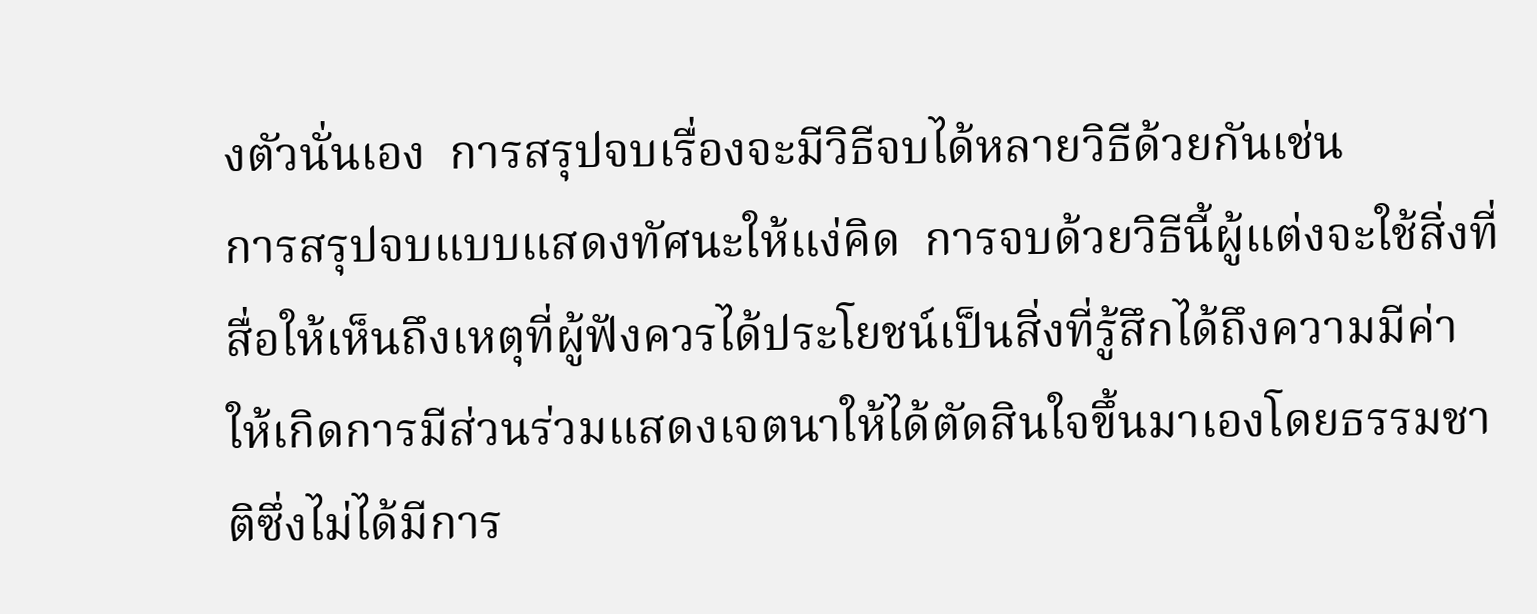งตัวนั่นเอง  การสรุปจบเรื่องจะมีวิธีจบได้หลายวิธีด้วยกันเช่น
การสรุปจบแบบแสดงทัศนะให้แง่คิด  การจบด้วยวิธีนี้ผู้แต่งจะใช้สิ่งที่สื่อให้เห็นถึงเหตุที่ผู้ฟังควรได้ประโยชน์เป็นสิ่งที่รู้สึกได้ถึงความมีค่าให้เกิดการมีส่วนร่วมแสดงเจตนาให้ได้ตัดสินใจขึ้นมาเองโดยธรรมชาติซึ่งไม่ได้มีการ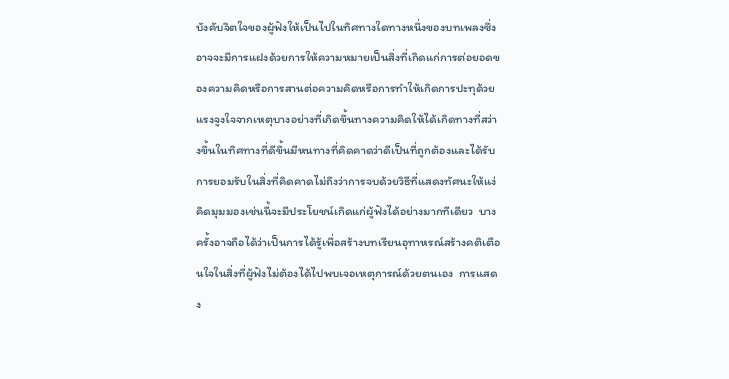บังคับจิตใจของผู้ฟังให้เป็นไปในทิศทางใดทางหนึ่งของบทเพลงซึ่งอาจจะมีการแฝงด้วยการให้ความหมายเป็นสิ่งที่เกิดแก่การต่อยอดของความคิดหรือการสานต่อความคิดหรือการทำให้เกิดการปะทุด้วยแรงจูงใจจากเหตุบางอย่างที่เกิดขึ้นทางความคิดให้ได้เกิดทางที่สว่างขึ้นในทิศทางที่ดีขึ้นมีหนทางที่คิดคาดว่าดีเป็นที่ถูกต้องและได้รับการยอมรับในสิ่งที่คิดคาดไม่ถึงว่าการจบด้วยวิธีที่แสดงทัศนะให้แง่คิดมุมมองเช่นนี้จะมีประโยชน์เกิดแก่ผู้ฟังได้อย่างมากทีเดียว  บางครั้งอาจถือได้ว่าเป็นการได้รู้เพื่อสร้างบทเรียนอุทาหรณ์สร้างคติเตือนใจในสิ่งที่ผู้ฟังไม่ต้องได้ไปพบเจอเหตุการณ์ด้วยตนเอง  การแสดง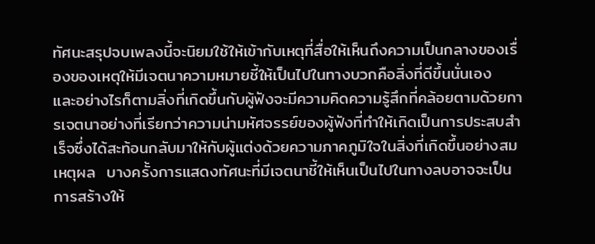ทัศนะสรุปจบเพลงนี้จะนิยมใช้ให้เข้ากับเหตุที่สื่อให้เห็นถึงความเป็นกลางของเรื่องของเหตุให้มีเจตนาความหมายชี้ให้เป็นไปในทางบวกคือสิ่งที่ดีขึ้นนั่นเอง  และอย่างไรก็ตามสิ่งที่เกิดขึ้นกับผู้ฟังจะมีความคิดความรู้สึกที่คล้อยตามด้วยการเจตนาอย่างที่เรียกว่าความน่ามหัศจรรย์ของผู้ฟังที่ทำให้เกิดเป็นการประสบสำเร็จซึ่งได้สะท้อนกลับมาให้กับผู้แต่งด้วยความภาคภูมิใจในสิ่งที่เกิดขึ้นอย่างสมเหตุผล  บางครั้งการแสดงทัศนะที่มีเจตนาชี้ให้เห็นเป็นไปในทางลบอาจจะเป็นการสร้างให้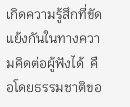เกิดความรู้สึกที่ขัดแย้งกันในทางความคิดต่อผู้ฟังได้  คือโดยธรรมชาติขอ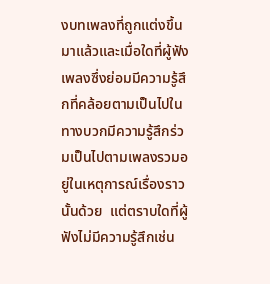งบทเพลงที่ถูกแต่งขึ้นมาแล้วและเมื่อใดที่ผู้ฟังเพลงซึ่งย่อมมีความรู้สึกที่คล้อยตามเป็นไปในทางบวกมีความรู้สึกร่วมเป็นไปตามเพลงรวมอยู่ในเหตุการณ์เรื่องราวนั้นด้วย  แต่ตราบใดที่ผู้ฟังไม่มีความรู้สึกเช่น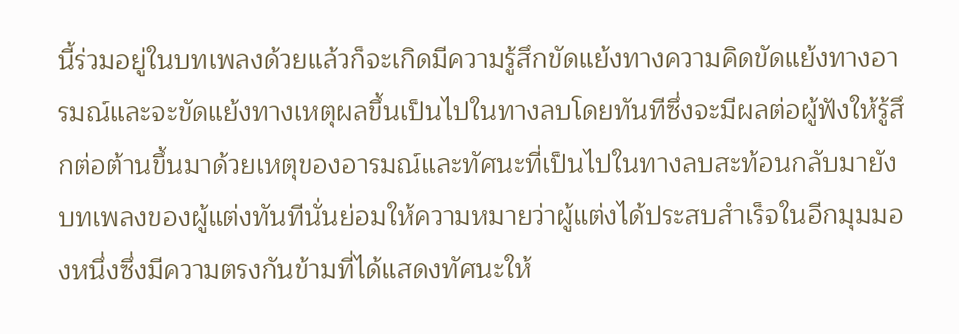นี้ร่วมอยู่ในบทเพลงด้วยแล้วก็จะเกิดมีความรู้สึกขัดแย้งทางความคิดขัดแย้งทางอารมณ์และจะขัดแย้งทางเหตุผลขึ้นเป็นไปในทางลบโดยทันทีซึ่งจะมีผลต่อผู้ฟังให้รู้สึกต่อต้านขึ้นมาด้วยเหตุของอารมณ์และทัศนะที่เป็นไปในทางลบสะท้อนกลับมายังบทเพลงของผู้แต่งทันทีนั่นย่อมให้ความหมายว่าผู้แต่งได้ประสบสำเร็จในอีกมุมมองหนึ่งซึ่งมีความตรงกันข้ามที่ได้แสดงทัศนะให้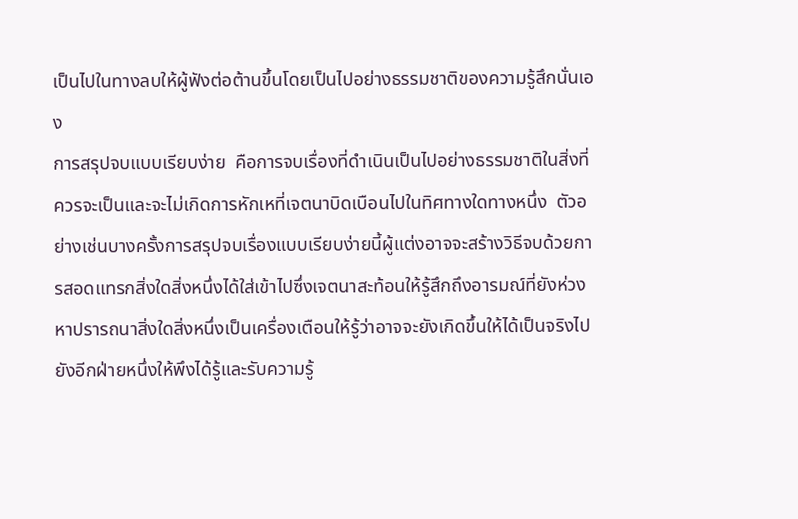เป็นไปในทางลบให้ผู้ฟังต่อต้านขึ้นโดยเป็นไปอย่างธรรมชาติของความรู้สึกนั่นเอง
การสรุปจบแบบเรียบง่าย  คือการจบเรื่องที่ดำเนินเป็นไปอย่างธรรมชาติในสิ่งที่ควรจะเป็นและจะไม่เกิดการหักเหที่เจตนาบิดเบือนไปในทิศทางใดทางหนึ่ง  ตัวอย่างเช่นบางครั้งการสรุปจบเรื่องแบบเรียบง่ายนี้ผู้แต่งอาจจะสร้างวิธีจบด้วยการสอดแทรกสิ่งใดสิ่งหนึ่งได้ใส่เข้าไปซึ่งเจตนาสะท้อนให้รู้สึกถึงอารมณ์ที่ยังห่วงหาปรารถนาสิ่งใดสิ่งหนึ่งเป็นเครื่องเตือนให้รู้ว่าอาจจะยังเกิดขึ้นให้ได้เป็นจริงไปยังอีกฝ่ายหนึ่งให้พึงได้รู้และรับความรู้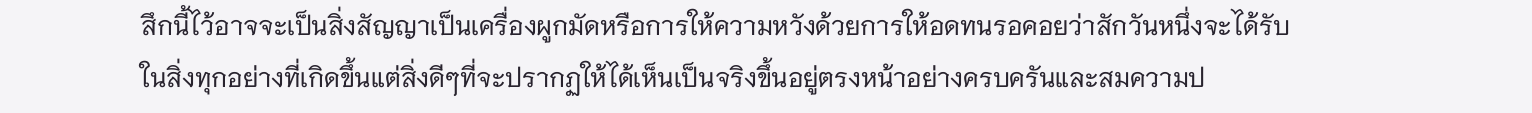สึกนี้ไว้อาจจะเป็นสิ่งสัญญาเป็นเครื่องผูกมัดหรือการให้ความหวังด้วยการให้อดทนรอคอยว่าสักวันหนึ่งจะได้รับในสิ่งทุกอย่างที่เกิดขึ้นแต่สิ่งดีๆที่จะปรากฏให้ได้เห็นเป็นจริงขึ้นอยู่ตรงหน้าอย่างครบครันและสมความป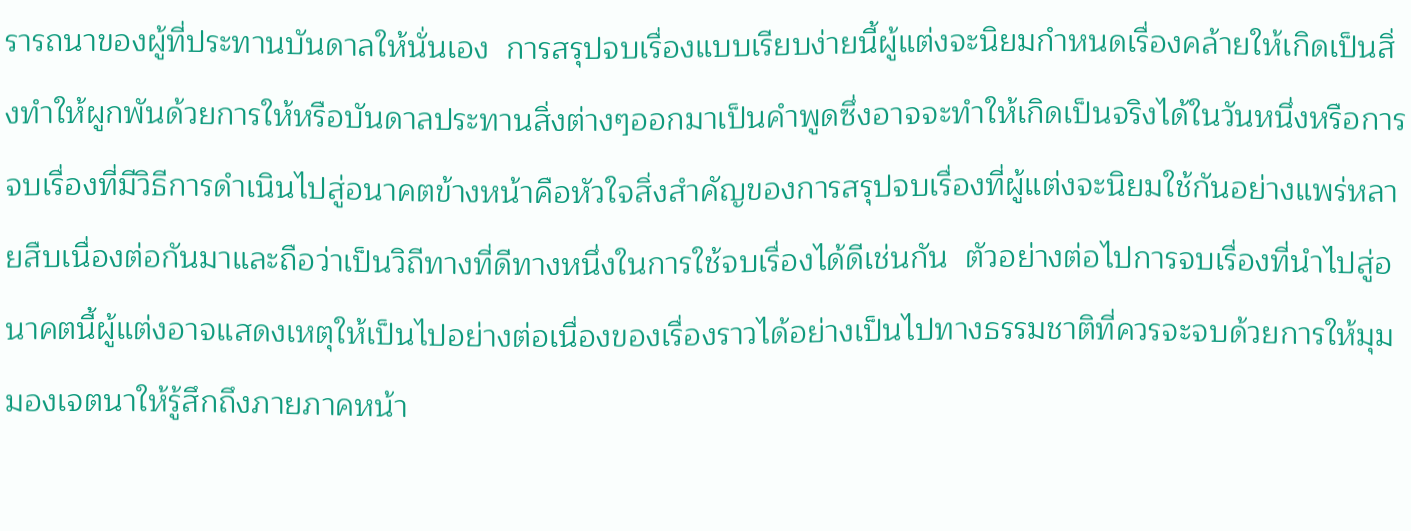รารถนาของผู้ที่ประทานบันดาลให้นั่นเอง  การสรุปจบเรื่องแบบเรียบง่ายนี้ผู้แต่งจะนิยมกำหนดเรื่องคล้ายให้เกิดเป็นสิ่งทำให้ผูกพันด้วยการให้หรือบันดาลประทานสิ่งต่างๆออกมาเป็นคำพูดซึ่งอาจจะทำให้เกิดเป็นจริงได้ในวันหนึ่งหรือการจบเรื่องที่มีวิธีการดำเนินไปสู่อนาคตข้างหน้าคือหัวใจสิ่งสำคัญของการสรุปจบเรื่องที่ผู้แต่งจะนิยมใช้กันอย่างแพร่หลายสืบเนื่องต่อกันมาและถือว่าเป็นวิถีทางที่ดีทางหนึ่งในการใช้จบเรื่องได้ดีเช่นกัน  ตัวอย่างต่อไปการจบเรื่องที่นำไปสู่อนาคตนี้ผู้แต่งอาจแสดงเหตุให้เป็นไปอย่างต่อเนื่องของเรื่องราวได้อย่างเป็นไปทางธรรมชาติที่ควรจะจบด้วยการให้มุมมองเจตนาให้รู้สึกถึงภายภาคหน้า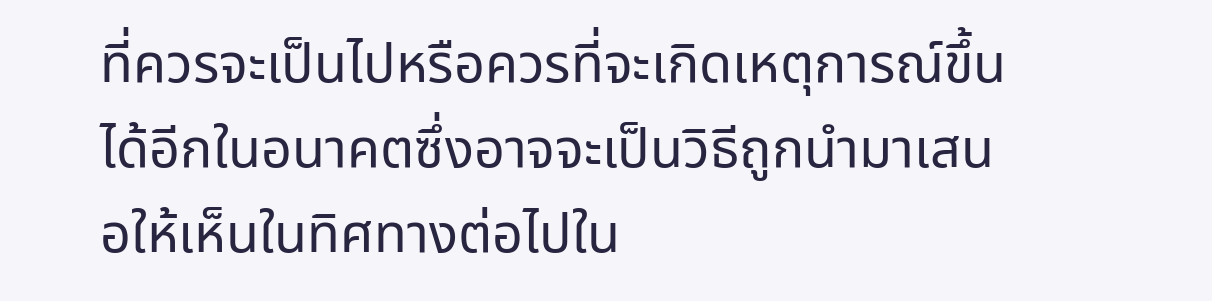ที่ควรจะเป็นไปหรือควรที่จะเกิดเหตุการณ์ขึ้นได้อีกในอนาคตซึ่งอาจจะเป็นวิธีถูกนำมาเสนอให้เห็นในทิศทางต่อไปใน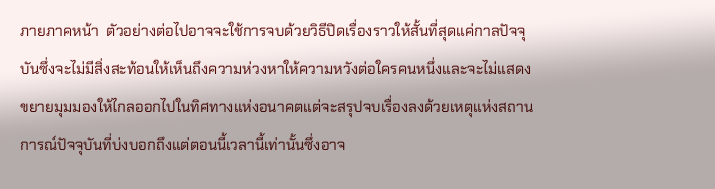ภายภาคหน้า  ตัวอย่างต่อไปอาจจะใช้การจบด้วยวิธีปิดเรื่องราวให้สั้นที่สุดแค่กาลปัจจุบันซึ่งจะไม่มีสิ่งสะท้อนให้เห็นถึงความห่วงหาให้ความหวังต่อใครคนหนึ่งและจะไม่แสดงขยายมุมมองให้ไกลออกไปในทิศทางแห่งอนาคตแต่จะสรุปจบเรื่องลงด้วยเหตุแห่งสถานการณ์ปัจจุบันที่บ่งบอกถึงแต่ตอนนี้เวลานี้เท่านั้นซึ่งอาจ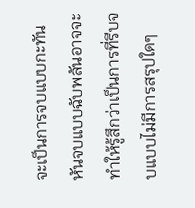จะเป็นการจบแบบกะทันหันจบแบบฉับพลันอาจจะทำให้รู้สึกว่าเป็นการที่รีบจบแบบไม่มีการสรุปใดๆ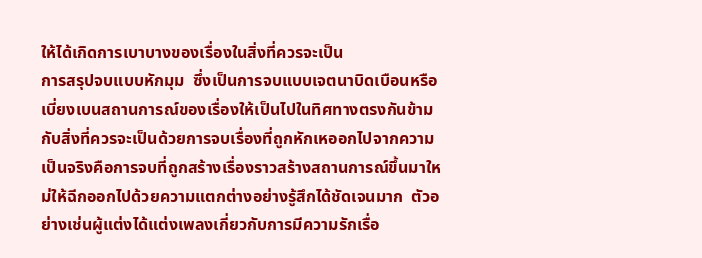ให้ได้เกิดการเบาบางของเรื่องในสิ่งที่ควรจะเป็น
การสรุปจบแบบหักมุม  ซึ่งเป็นการจบแบบเจตนาบิดเบือนหรือเบี่ยงเบนสถานการณ์ของเรื่องให้เป็นไปในทิศทางตรงกันข้ามกับสิ่งที่ควรจะเป็นด้วยการจบเรื่องที่ถูกหักเหออกไปจากความเป็นจริงคือการจบที่ถูกสร้างเรื่องราวสร้างสถานการณ์ขึ้นมาใหม่ให้ฉีกออกไปด้วยความแตกต่างอย่างรู้สึกได้ชัดเจนมาก  ตัวอย่างเช่นผู้แต่งได้แต่งเพลงเกี่ยวกับการมีความรักเรื่อ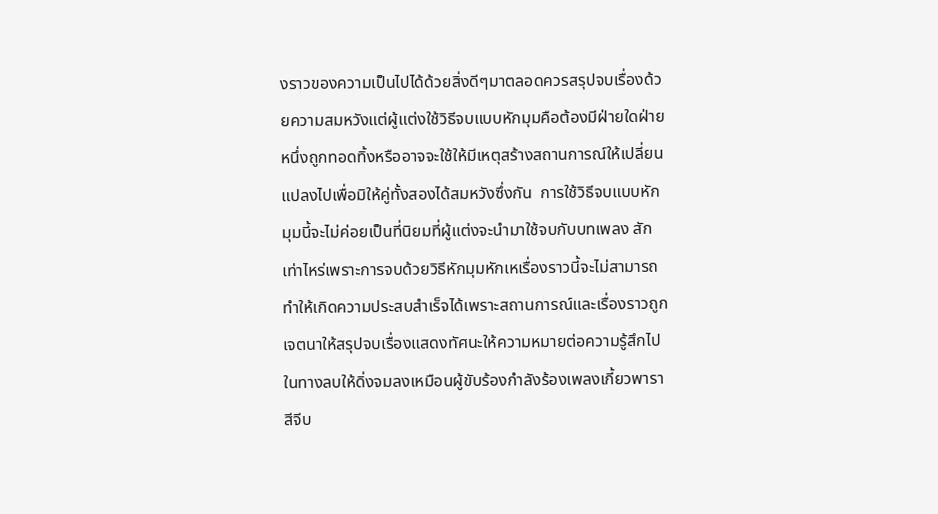งราวของความเป็นไปได้ด้วยสิ่งดีๆมาตลอดควรสรุปจบเรื่องด้วยความสมหวังแต่ผู้แต่งใช้วิธีจบแบบหักมุมคือต้องมีฝ่ายใดฝ่ายหนึ่งถูกทอดทิ้งหรืออาจจะใช้ให้มีเหตุสร้างสถานการณ์ให้เปลี่ยนแปลงไปเพื่อมิให้คู่ทั้งสองได้สมหวังซึ่งกัน  การใช้วิธีจบแบบหักมุมนี้จะไม่ค่อยเป็นที่นิยมที่ผู้แต่งจะนำมาใช้จบกับบทเพลง สักเท่าไหร่เพราะการจบด้วยวิธีหักมุมหักเหเรื่องราวนี้จะไม่สามารถทำให้เกิดความประสบสำเร็จได้เพราะสถานการณ์และเรื่องราวถูกเจตนาให้สรุปจบเรื่องแสดงทัศนะให้ความหมายต่อความรู้สึกไปในทางลบให้ดิ่งจมลงเหมือนผู้ขับร้องกำลังร้องเพลงเกี้ยวพาราสีจีบ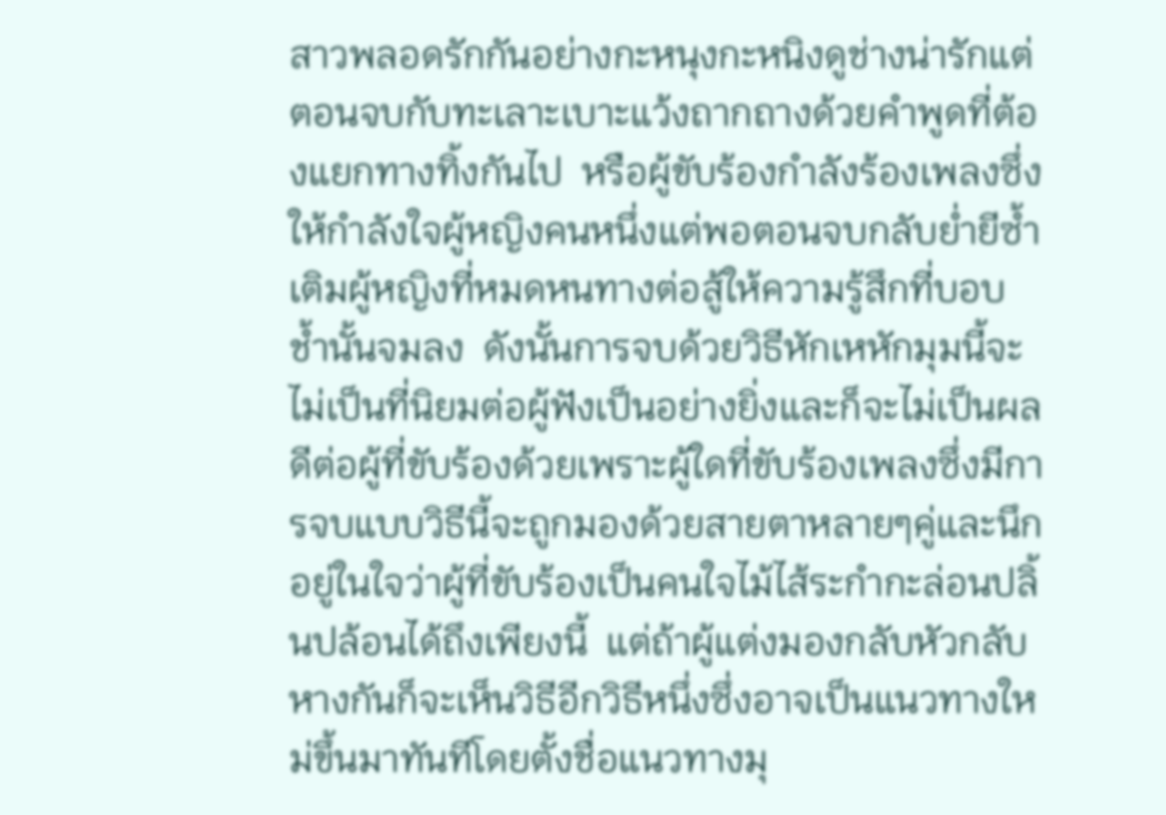สาวพลอดรักกันอย่างกะหนุงกะหนิงดูช่างน่ารักแต่ตอนจบกับทะเลาะเบาะแว้งถากถางด้วยคำพูดที่ต้องแยกทางทิ้งกันไป  หรือผู้ขับร้องกำลังร้องเพลงซึ่งให้กำลังใจผู้หญิงคนหนึ่งแต่พอตอนจบกลับย่ำยีซ้ำเติมผู้หญิงที่หมดหนทางต่อสู้ให้ความรู้สึกที่บอบช้ำนั้นจมลง  ดังนั้นการจบด้วยวิธีหักเหหักมุมนี้จะไม่เป็นที่นิยมต่อผู้ฟังเป็นอย่างยิ่งและก็จะไม่เป็นผลดีต่อผู้ที่ขับร้องด้วยเพราะผู้ใดที่ขับร้องเพลงซึ่งมีการจบแบบวิธีนี้จะถูกมองด้วยสายตาหลายๆคู่และนึกอยู่ในใจว่าผู้ที่ขับร้องเป็นคนใจไม้ไส้ระกำกะล่อนปลิ้นปล้อนได้ถึงเพียงนี้  แต่ถ้าผู้แต่งมองกลับหัวกลับหางกันก็จะเห็นวิธีอีกวิธีหนึ่งซึ่งอาจเป็นแนวทางใหม่ขึ้นมาทันทีโดยตั้งชื่อแนวทางมุ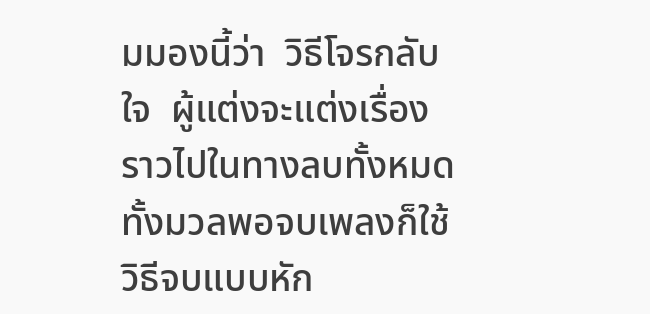มมองนี้ว่า  วิธีโจรกลับใจ  ผู้แต่งจะแต่งเรื่องราวไปในทางลบทั้งหมดทั้งมวลพอจบเพลงก็ใช้วิธีจบแบบหัก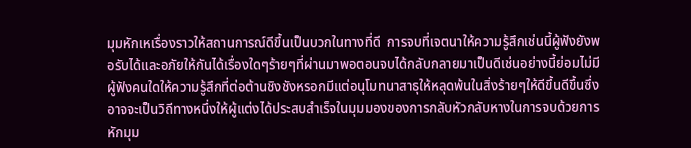มุมหักเหเรื่องราวให้สถานการณ์ดีขึ้นเป็นบวกในทางที่ดี  การจบที่เจตนาให้ความรู้สึกเช่นนี้ผู้ฟังยังพอรับได้และอภัยให้กันได้เรื่องใดๆร้ายๆที่ผ่านมาพอตอนจบได้กลับกลายมาเป็นดีเช่นอย่างนี้ย่อมไม่มีผู้ฟังคนใดให้ความรู้สึกที่ต่อต้านชิงชังหรอกมีแต่อนุโมทนาสาธุให้หลุดพ้นในสิ่งร้ายๆให้ดีขึ้นดีขึ้นซึ่งอาจจะเป็นวิถีทางหนึ่งให้ผู้แต่งได้ประสบสำเร็จในมุมมองของการกลับหัวกลับหางในการจบด้วยการหักมุม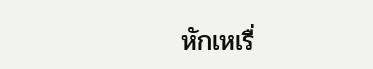หักเหเรื่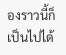องราวนี้ก็เป็นไปได้